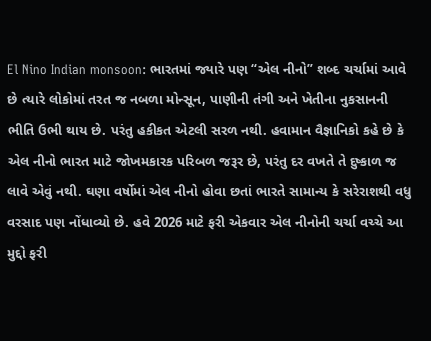El Nino Indian monsoon: ભારતમાં જ્યારે પણ “એલ નીનો” શબ્દ ચર્ચામાં આવે છે ત્યારે લોકોમાં તરત જ નબળા મોન્સૂન, પાણીની તંગી અને ખેતીના નુકસાનની ભીતિ ઉભી થાય છે. પરંતુ હકીકત એટલી સરળ નથી. હવામાન વૈજ્ઞાનિકો કહે છે કે એલ નીનો ભારત માટે જોખમકારક પરિબળ જરૂર છે, પરંતુ દર વખતે તે દુષ્કાળ જ લાવે એવું નથી. ઘણા વર્ષોમાં એલ નીનો હોવા છતાં ભારતે સામાન્ય કે સરેરાશથી વધુ વરસાદ પણ નોંધાવ્યો છે. હવે 2026 માટે ફરી એકવાર એલ નીનોની ચર્ચા વચ્ચે આ મુદ્દો ફરી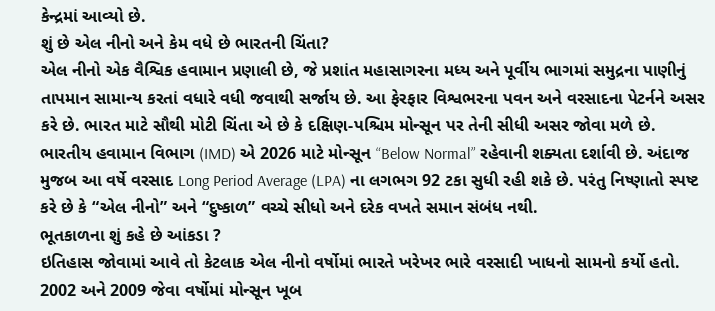કેન્દ્રમાં આવ્યો છે.
શું છે એલ નીનો અને કેમ વધે છે ભારતની ચિંતા?
એલ નીનો એક વૈશ્વિક હવામાન પ્રણાલી છે, જે પ્રશાંત મહાસાગરના મધ્ય અને પૂર્વીય ભાગમાં સમુદ્રના પાણીનું તાપમાન સામાન્ય કરતાં વધારે વધી જવાથી સર્જાય છે. આ ફેરફાર વિશ્વભરના પવન અને વરસાદના પેટર્નને અસર કરે છે. ભારત માટે સૌથી મોટી ચિંતા એ છે કે દક્ષિણ-પશ્ચિમ મોન્સૂન પર તેની સીધી અસર જોવા મળે છે. ભારતીય હવામાન વિભાગ (IMD) એ 2026 માટે મોન્સૂન “Below Normal” રહેવાની શક્યતા દર્શાવી છે. અંદાજ મુજબ આ વર્ષે વરસાદ Long Period Average (LPA) ના લગભગ 92 ટકા સુધી રહી શકે છે. પરંતુ નિષ્ણાતો સ્પષ્ટ કરે છે કે “એલ નીનો” અને “દુષ્કાળ” વચ્ચે સીધો અને દરેક વખતે સમાન સંબંધ નથી.
ભૂતકાળના શું કહે છે આંકડા ?
ઇતિહાસ જોવામાં આવે તો કેટલાક એલ નીનો વર્ષોમાં ભારતે ખરેખર ભારે વરસાદી ખાધનો સામનો કર્યો હતો. 2002 અને 2009 જેવા વર્ષોમાં મોન્સૂન ખૂબ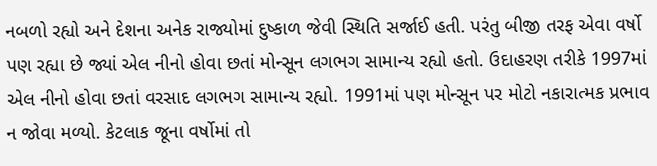નબળો રહ્યો અને દેશના અનેક રાજ્યોમાં દુષ્કાળ જેવી સ્થિતિ સર્જાઈ હતી. પરંતુ બીજી તરફ એવા વર્ષો પણ રહ્યા છે જ્યાં એલ નીનો હોવા છતાં મોન્સૂન લગભગ સામાન્ય રહ્યો હતો. ઉદાહરણ તરીકે 1997માં એલ નીનો હોવા છતાં વરસાદ લગભગ સામાન્ય રહ્યો. 1991માં પણ મોન્સૂન પર મોટો નકારાત્મક પ્રભાવ ન જોવા મળ્યો. કેટલાક જૂના વર્ષોમાં તો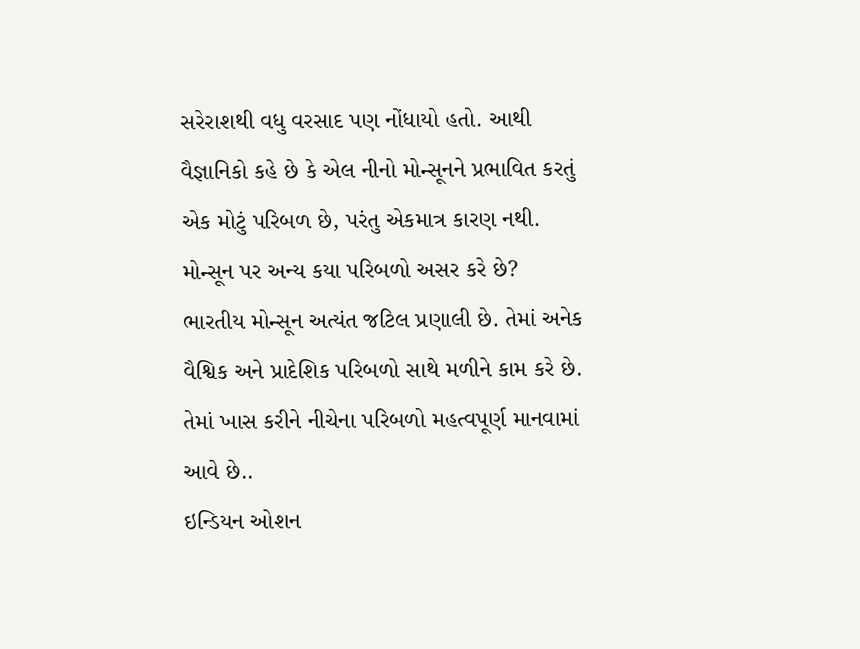સરેરાશથી વધુ વરસાદ પણ નોંધાયો હતો. આથી વૈજ્ઞાનિકો કહે છે કે એલ નીનો મોન્સૂનને પ્રભાવિત કરતું એક મોટું પરિબળ છે, પરંતુ એકમાત્ર કારણ નથી.
મોન્સૂન પર અન્ય કયા પરિબળો અસર કરે છે?
ભારતીય મોન્સૂન અત્યંત જટિલ પ્રણાલી છે. તેમાં અનેક વૈશ્વિક અને પ્રાદેશિક પરિબળો સાથે મળીને કામ કરે છે. તેમાં ખાસ કરીને નીચેના પરિબળો મહત્વપૂર્ણ માનવામાં આવે છે..
ઇન્ડિયન ઓશન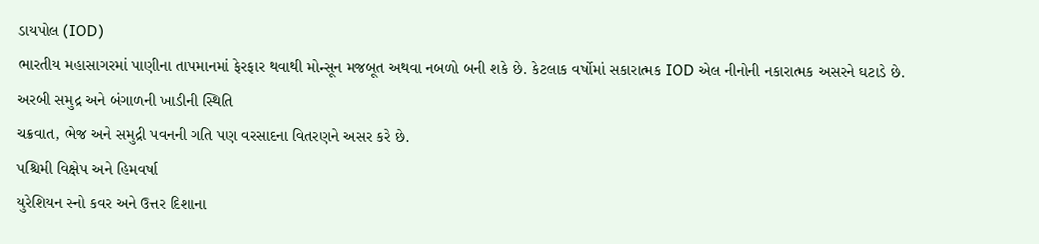ડાયપોલ (IOD)
ભારતીય મહાસાગરમાં પાણીના તાપમાનમાં ફેરફાર થવાથી મોન્સૂન મજબૂત અથવા નબળો બની શકે છે. કેટલાક વર્ષોમાં સકારાત્મક IOD એલ નીનોની નકારાત્મક અસરને ઘટાડે છે.
અરબી સમુદ્ર અને બંગાળની ખાડીની સ્થિતિ
ચક્રવાત, ભેજ અને સમુદ્રી પવનની ગતિ પણ વરસાદના વિતરણને અસર કરે છે.
પશ્ચિમી વિક્ષેપ અને હિમવર્ષા
યુરેશિયન સ્નો કવર અને ઉત્તર દિશાના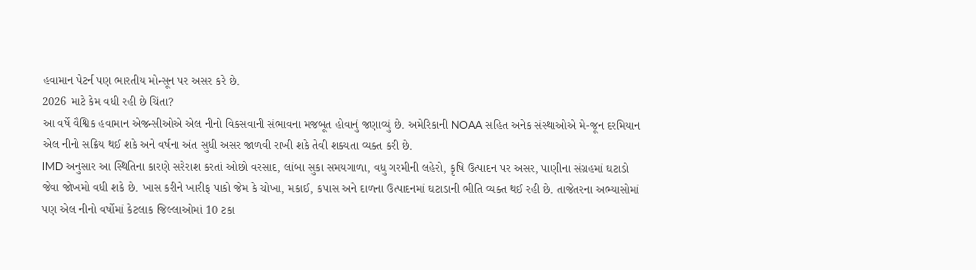હવામાન પેટર્ન પણ ભારતીય મોન્સૂન પર અસર કરે છે.
2026 માટે કેમ વધી રહી છે ચિંતા?
આ વર્ષે વૈશ્વિક હવામાન એજન્સીઓએ એલ નીનો વિકસવાની સંભાવના મજબૂત હોવાનું જણાવ્યું છે. અમેરિકાની NOAA સહિત અનેક સંસ્થાઓએ મે-જૂન દરમિયાન એલ નીનો સક્રિય થઈ શકે અને વર્ષના અંત સુધી અસર જાળવી રાખી શકે તેવી શક્યતા વ્યક્ત કરી છે.
IMD અનુસાર આ સ્થિતિના કારણે સરેરાશ કરતાં ઓછો વરસાદ, લાંબા સુકા સમયગાળા, વધુ ગરમીની લહેરો, કૃષિ ઉત્પાદન પર અસર, પાણીના સંગ્રહમાં ઘટાડો જેવા જોખમો વધી શકે છે. ખાસ કરીને ખારીફ પાકો જેમ કે ચોખા, મકાઈ, કપાસ અને દાળના ઉત્પાદનમાં ઘટાડાની ભીતિ વ્યક્ત થઈ રહી છે. તાજેતરના અભ્યાસોમાં પણ એલ નીનો વર્ષોમાં કેટલાક જિલ્લાઓમાં 10 ટકા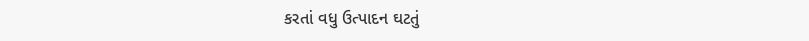કરતાં વધુ ઉત્પાદન ઘટતું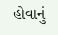હોવાનું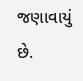જણાવાયું છે.